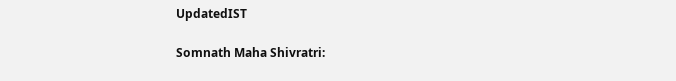UpdatedIST

Somnath Maha Shivratri: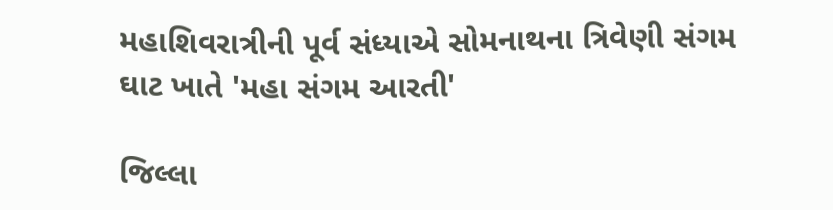મહાશિવરાત્રીની પૂર્વ સંધ્યાએ સોમનાથના ત્રિવેણી સંગમ ઘાટ ખાતે 'મહા સંગમ આરતી'

જિલ્લા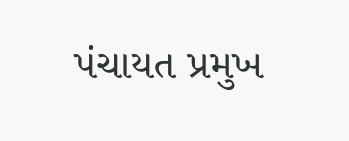પંચાયત પ્રમુખ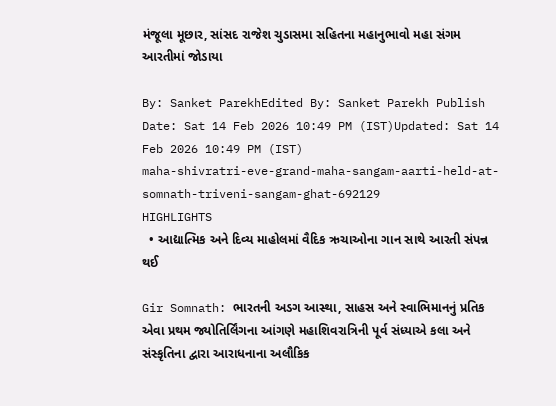મંજૂલા મૂછાર, સાંસદ રાજેશ ચુડાસમા સહિતના મહાનુભાવો મહા સંગમ આરતીમાં જોડાયા

By: Sanket ParekhEdited By: Sanket Parekh Publish Date: Sat 14 Feb 2026 10:49 PM (IST)Updated: Sat 14 Feb 2026 10:49 PM (IST)
maha-shivratri-eve-grand-maha-sangam-aarti-held-at-somnath-triveni-sangam-ghat-692129
HIGHLIGHTS
  • આદ્યાત્મિક અને દિવ્ય માહોલમાં વૈદિક ઋચાઓના ગાન સાથે આરતી સંપન્ન થઈ

Gir Somnath: ભારતની અડગ આસ્થા, સાહસ અને સ્વાભિમાનનું પ્રતિક એવા પ્રથમ જ્યોતિર્લિંગના આંગણે મહાશિવરાત્રિની પૂર્વ સંધ્યાએ કલા અને સંસ્કૃતિના દ્વારા આરાધનાના અલૌકિક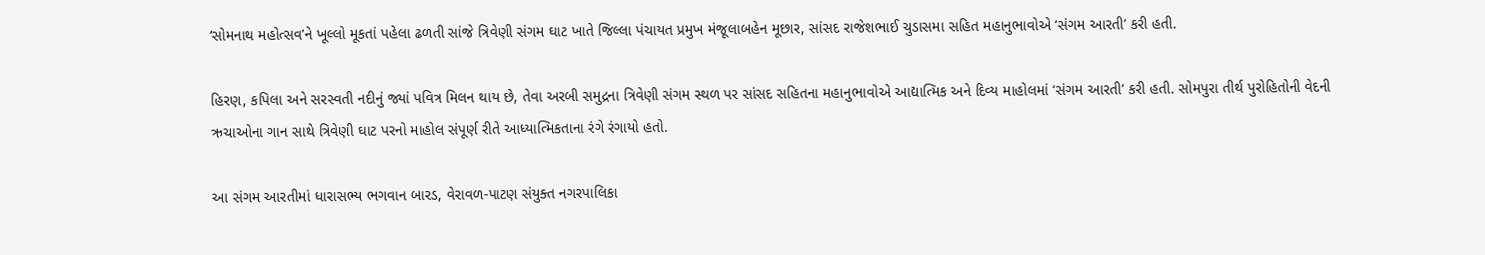‘સોમનાથ મહોત્સવ’ને ખૂલ્લો મૂકતાં પહેલા ઢળતી સાંજે ત્રિવેણી સંગમ ઘાટ ખાતે જિલ્લા પંચાયત પ્રમુખ મંજૂલાબહેન મૂછાર, સાંસદ રાજેશભાઈ ચુડાસમા સહિત મહાનુભાવોએ ‘સંગમ આરતી’ કરી હતી.

હિરણ, કપિલા અને સરસ્વતી નદીનું જ્યાં પવિત્ર મિલન થાય છે, તેવા અરબી સમુદ્રના ત્રિવેણી સંગમ સ્થળ પર સાંસદ સહિતના મહાનુભાવોએ આદ્યાત્મિક અને દિવ્ય માહોલમાં ‘સંગમ આરતી’ કરી હતી. સોમપુરા તીર્થ પુરોહિતોની વેદની ઋચાઓના ગાન સાથે ત્રિવેણી ઘાટ પરનો માહોલ સંપૂર્ણ રીતે આધ્યાત્મિકતાના રંગે રંગાયો હતો.

આ સંગમ આરતીમાં ધારાસભ્ય ભગવાન બારડ, વેરાવળ-પાટણ સંયુક્ત નગરપાલિકા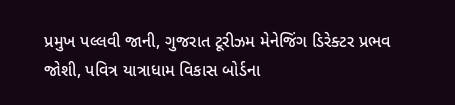પ્રમુખ પલ્લવી જાની, ગુજરાત ટૂરીઝમ મેનેજિંગ ડિરેક્ટર પ્રભવ જોશી, પવિત્ર યાત્રાધામ વિકાસ બોર્ડના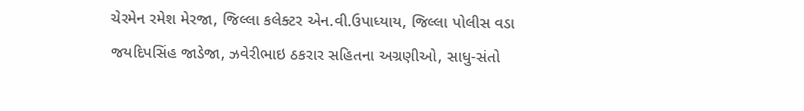ચેરમેન રમેશ મેરજા, જિલ્લા કલેક્ટર એન.વી.ઉપાધ્યાય, જિલ્લા પોલીસ વડા જયદિપસિંહ જાડેજા, ઝવેરીભાઇ ઠકરાર સહિતના અગ્રણીઓ, સાધુ-સંતો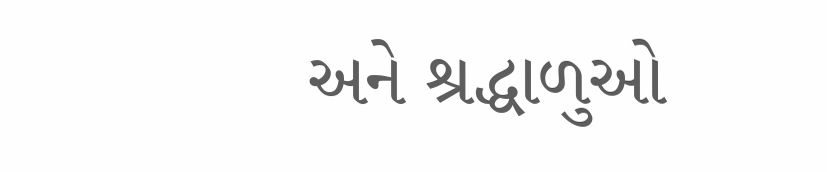અને શ્રદ્ધાળુઓ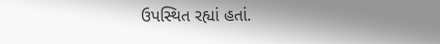ઉપસ્થિત રહ્યાં હતાં.